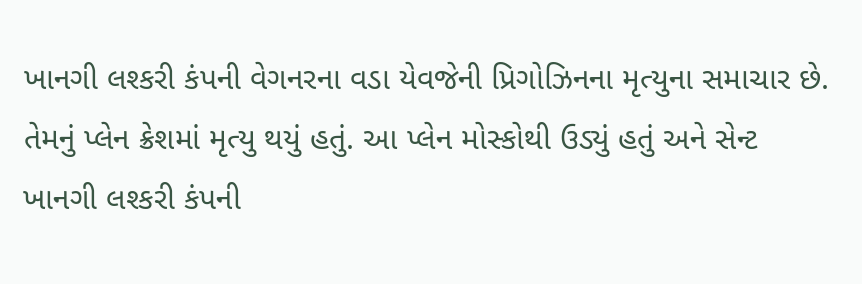ખાનગી લશ્કરી કંપની વેગનરના વડા યેવજેની પ્રિગોઝિનના મૃત્યુના સમાચાર છે. તેમનું પ્લેન ક્રેશમાં મૃત્યુ થયું હતું. આ પ્લેન મોસ્કોથી ઉડ્યું હતું અને સેન્ટ
ખાનગી લશ્કરી કંપની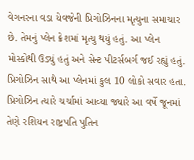વેગનરના વડા યેવજેની પ્રિગોઝિનના મૃત્યુના સમાચાર છે. તેમનું પ્લેન ક્રેશમાં મૃત્યુ થયું હતું. આ પ્લેન મોસ્કોથી ઉડ્યું હતું અને સેન્ટ પીટર્સબર્ગ જઈ રહ્યું હતું. પ્રિગોઝિન સાથે આ પ્લેનમાં કુલ 10 લોકો સવાર હતા. પ્રિગોઝિન ત્યારે ચર્ચામાં આવ્યા જ્યારે આ વર્ષે જૂનમાં તેણે રશિયન રાષ્ટ્રપતિ પુતિન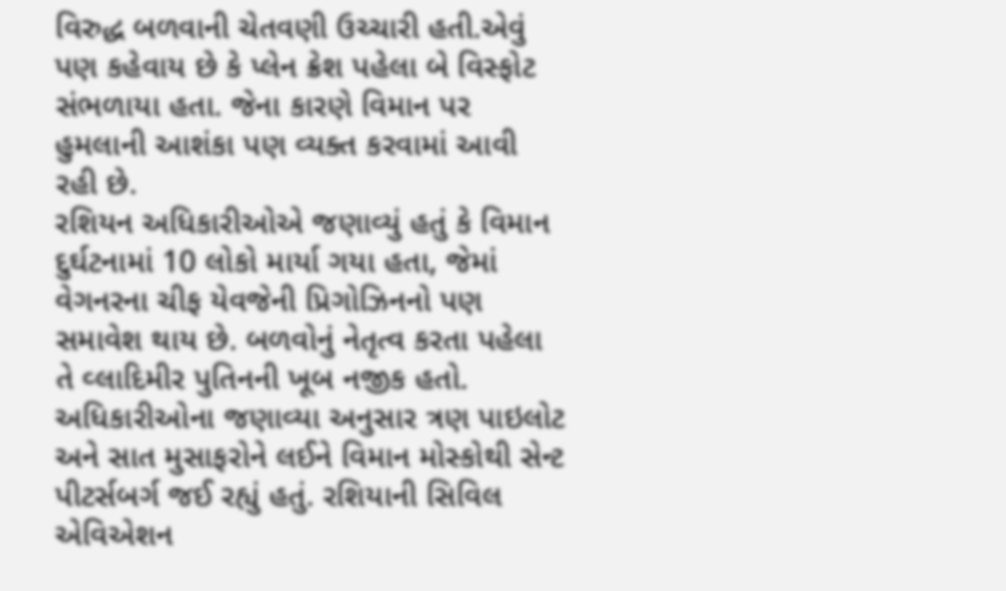વિરુદ્ધ બળવાની ચેતવણી ઉચ્ચારી હતી.એવું પણ કહેવાય છે કે પ્લેન ક્રેશ પહેલા બે વિસ્ફોટ સંભળાયા હતા. જેના કારણે વિમાન પર હુમલાની આશંકા પણ વ્યક્ત કરવામાં આવી રહી છે.
રશિયન અધિકારીઓએ જણાવ્યું હતું કે વિમાન દુર્ઘટનામાં 10 લોકો માર્યા ગયા હતા, જેમાં વેગનરના ચીફ યેવજેની પ્રિગોઝિનનો પણ સમાવેશ થાય છે. બળવોનું નેતૃત્વ કરતા પહેલા તે વ્લાદિમીર પુતિનની ખૂબ નજીક હતો.
અધિકારીઓના જણાવ્યા અનુસાર ત્રણ પાઇલોટ અને સાત મુસાફરોને લઈને વિમાન મોસ્કોથી સેન્ટ પીટર્સબર્ગ જઈ રહ્યું હતું. રશિયાની સિવિલ એવિએશન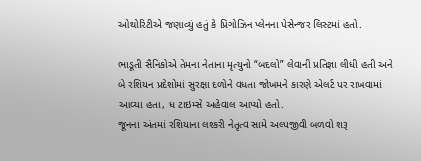ઓથોરિટીએ જણાવ્યું હતું કે પ્રિગોઝિન પ્લેનના પેસેન્જર લિસ્ટમાં હતો.

ભાડૂતી સૈનિકોએ તેમના નેતાના મૃત્યુનો “બદલો” લેવાની પ્રતિજ્ઞા લીધી હતી અને બે રશિયન પ્રદેશોમાં સુરક્ષા દળોને વધતા જોખમને કારણે એલર્ટ પર રાખવામાં આવ્યા હતા, ધ ટાઇમ્સે અહેવાલ આપ્યો હતો.
જૂનના અંતમાં રશિયાના લશ્કરી નેતૃત્વ સામે અલ્પજીવી બળવો શરૂ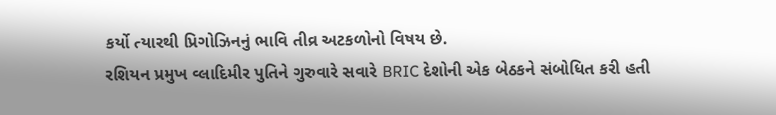કર્યો ત્યારથી પ્રિગોઝિનનું ભાવિ તીવ્ર અટકળોનો વિષય છે.
રશિયન પ્રમુખ વ્લાદિમીર પુતિને ગુરુવારે સવારે BRIC દેશોની એક બેઠકને સંબોધિત કરી હતી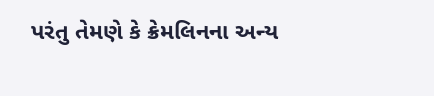પરંતુ તેમણે કે ક્રેમલિનના અન્ય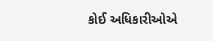કોઈ અધિકારીઓએ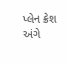પ્લેન ક્રેશ અંગે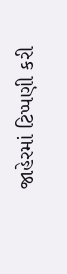જાહેરમાં ટિપ્પણી કરી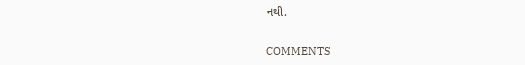નથી.


COMMENTS